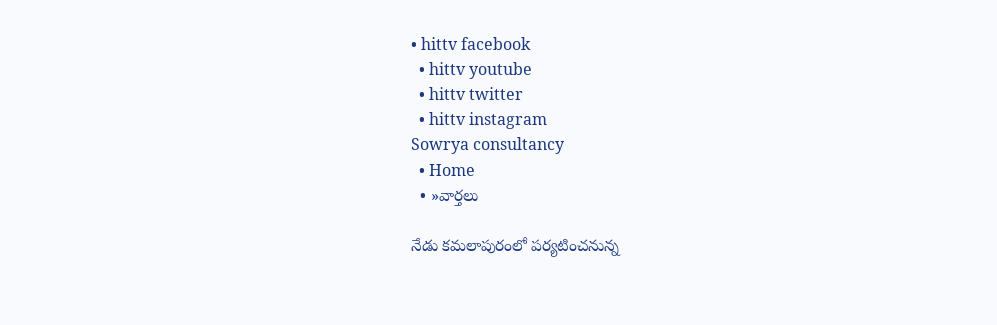• hittv facebook
  • hittv youtube
  • hittv twitter
  • hittv instagram
Sowrya consultancy
  • Home
  • »వార్తలు

నేడు కమలాపురంలో పర్యటించనున్న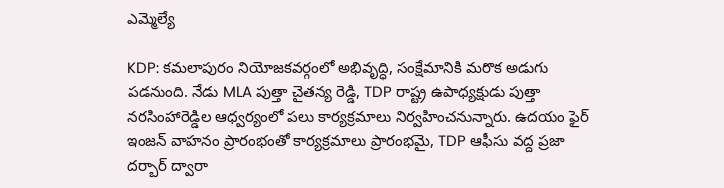ఎమ్మెల్యే

KDP: కమలాపురం నియోజకవర్గంలో అభివృద్ధి, సంక్షేమానికి మరొక అడుగు పడనుంది. నేడు MLA పుత్తా చైతన్య రెడ్డి, TDP రాష్ట్ర ఉపాధ్యక్షుడు పుత్తా నరసింహారెడ్డిల ఆధ్వర్యంలో పలు కార్యక్రమాలు నిర్వహించనున్నారు. ఉదయం ఫైర్ ఇంజన్ వాహనం ప్రారంభంతో కార్యక్రమాలు ప్రారంభమై, TDP ఆఫీసు వద్ద ప్రజా దర్బార్ ద్వారా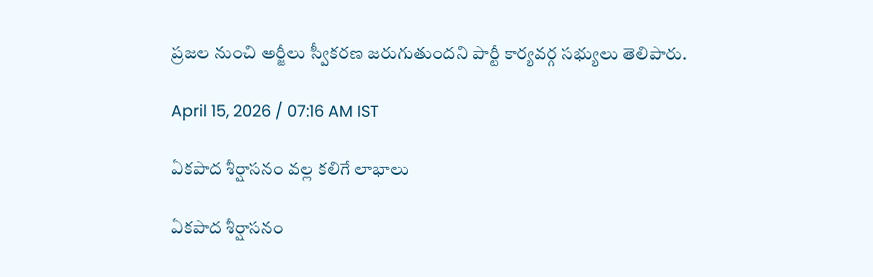ప్రజల నుంచి అర్జీలు స్వీకరణ జరుగుతుందని పార్టీ కార్యవర్గ సభ్యులు తెలిపారు.

April 15, 2026 / 07:16 AM IST

ఏకపాద శీర్షాసనం వల్ల కలిగే లాభాలు

ఏకపాద శీర్షాసనం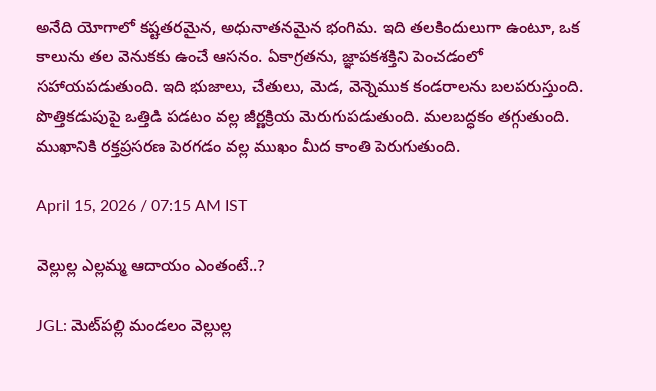అనేది యోగాలో కష్టతరమైన, అధునాతనమైన భంగిమ. ఇది తలకిందులుగా ఉంటూ, ఒక కాలును తల వెనుకకు ఉంచే ఆసనం. ఏకాగ్రతను, జ్ఞాపకశక్తిని పెంచడంలో సహాయపడుతుంది. ఇది భుజాలు, చేతులు, మెడ, వెన్నెముక కండరాలను బలపరుస్తుంది. పొత్తికడుపుపై ఒత్తిడి పడటం వల్ల జీర్ణక్రియ మెరుగుపడుతుంది. మలబద్ధకం తగ్గుతుంది. ముఖానికి రక్తప్రసరణ పెరగడం వల్ల ముఖం మీద కాంతి పెరుగుతుంది.

April 15, 2026 / 07:15 AM IST

వెల్లుల్ల ఎల్లమ్మ ఆదాయం ఎంతంటే..?

JGL: మెట్‌పల్లి మండలం వెల్లుల్ల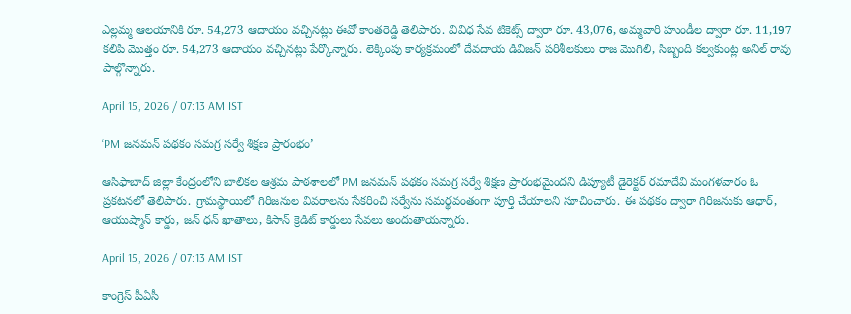ఎల్లమ్మ ఆలయానికి రూ. 54,273 ఆదాయం వచ్చినట్లు ఈవో కాంతరెడ్డి తెలిపారు. వివిధ సేవ టికెట్స్ ద్వారా రూ. 43,076, అమ్మవారి హుండీల ద్వారా రూ. 11,197 కలిపి మొత్తం రూ. 54,273 ఆదాయం వచ్చినట్లు పేర్కొన్నారు. లెక్కింపు కార్యక్రమంలో దేవదాయ డివిజన్ పరిశీలకులు రాజ మొగిలి, సిబ్బంది కల్వకుంట్ల అనిల్ రావు పాల్గొన్నారు.

April 15, 2026 / 07:13 AM IST

‘PM జనమన్ పథకం సమగ్ర సర్వే శిక్షణ ప్రారంభం’

ఆసిఫాబాద్ జిల్లా కేంద్రంలోని బాలికల ఆశ్రమ పాఠశాలలో PM జనమన్ పథకం సమగ్ర సర్వే శిక్షణ ప్రారంభమైందని డిప్యూటీ డైరెక్టర్ రమాదేవి మంగళవారం ఓ ప్రకటనలో తెలిపారు. గ్రామస్థాయిలో గిరిజనుల వివరాలను సేకరించి సర్వేను సమర్థవంతంగా పూర్తి చేయాలని సూచించారు. ఈ పథకం ద్వారా గిరిజనుకు ఆధార్, ఆయుష్మాన్ కార్డు, జన్ ధన్ ఖాతాలు, కిసాన్ క్రెడిట్ కార్డులు సేవలు అందుతాయన్నారు.

April 15, 2026 / 07:13 AM IST

కాంగ్రెస్ పీఏసీ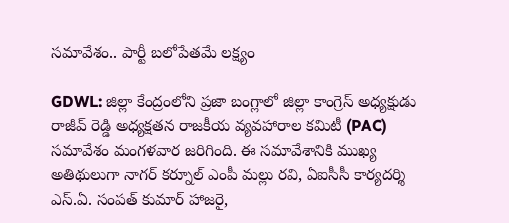సమావేశం.. పార్టీ బలోపేతమే లక్ష్యం

GDWL: జిల్లా కేంద్రంలోని ప్రజా బంగ్లాలో జిల్లా కాంగ్రెస్ అధ్యక్షుడు రాజీవ్ రెడ్డి అధ్యక్షతన రాజకీయ వ్యవహారాల కమిటీ (PAC) సమావేశం మంగళవార జరిగింది. ఈ సమావేశానికి ముఖ్య అతిథులుగా నాగర్ కర్నూల్ ఎంపీ మల్లు రవి, ఏఐసీసీ కార్యదర్శి ఎస్.ఏ. సంపత్ కుమార్ హాజరై,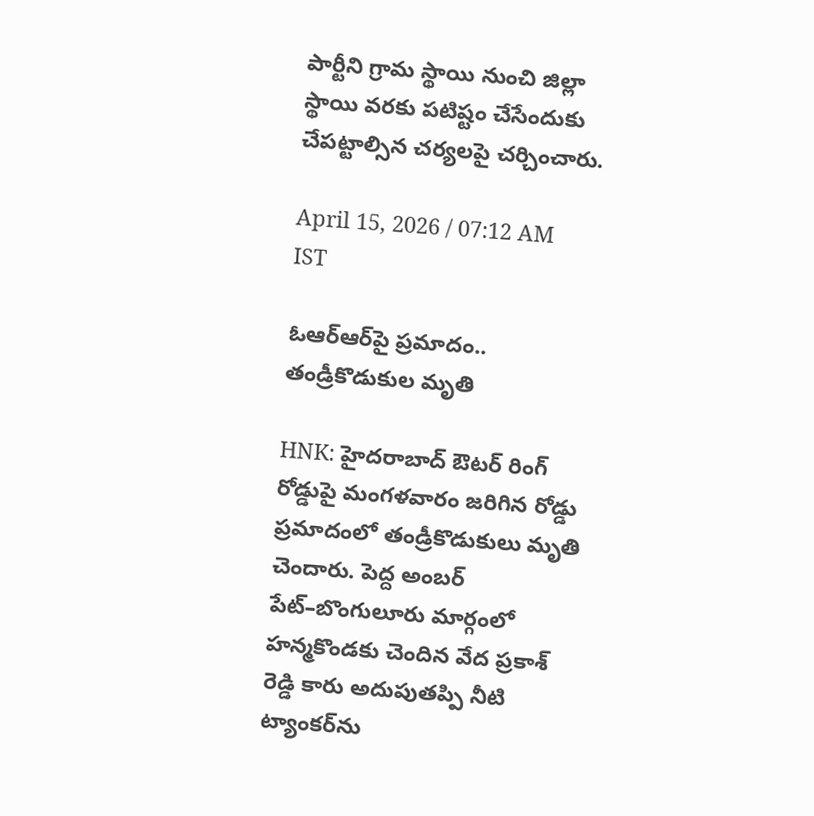పార్టీని గ్రామ స్థాయి నుంచి జిల్లా స్థాయి వరకు పటిష్టం చేసేందుకు చేపట్టాల్సిన చర్యలపై చర్చించారు.

April 15, 2026 / 07:12 AM IST

ఓఆర్ఆర్‌పై ప్రమాదం.. తండ్రీకొడుకుల మృతి

HNK: హైదరాబాద్ ఔటర్ రింగ్ రోడ్డుపై మంగళవారం జరిగిన రోడ్డు ప్రమాదంలో తండ్రీకొడుకులు మృతి చెందారు. పెద్ద అంబర్ పేట్–బొంగులూరు మార్గంలో హన్మకొండ‌కు చెందిన వేద ప్రకాశ్ రెడ్డి కారు అదుపుతప్పి నీటి ట్యాంకర్‌ను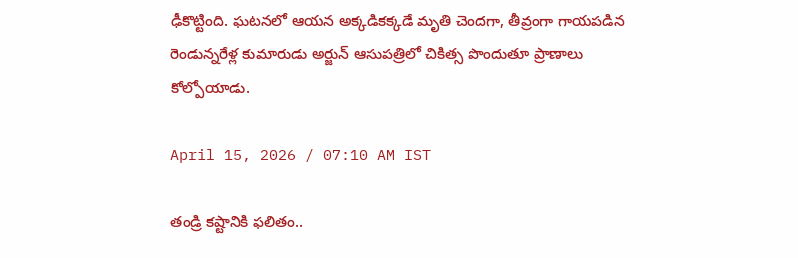ఢీకొట్టింది. ఘటనలో ఆయన అక్కడికక్కడే మృతి చెందగా, తీవ్రంగా గాయపడిన రెండున్నరేళ్ల కుమారుడు అర్జున్ ఆసుపత్రిలో చికిత్స పొందుతూ ప్రాణాలు కోల్పోయాడు.

April 15, 2026 / 07:10 AM IST

తండ్రి కష్టానికి ఫలితం..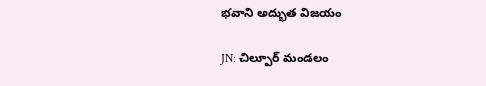భవాని అద్భుత విజయం

JN: చిల్పూర్ మండలం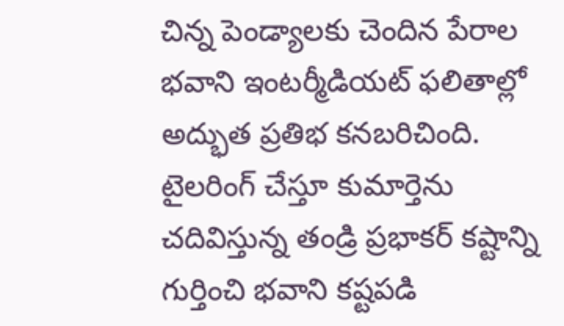చిన్న పెండ్యాలకు చెందిన పేరాల భవాని ఇంటర్మీడియట్ ఫలితాల్లో అద్భుత ప్రతిభ కనబరిచింది. టైలరింగ్ చేస్తూ కుమార్తెను చదివిస్తున్న తండ్రి ప్రభాకర్ కష్టాన్ని గుర్తించి భవాని కష్టపడి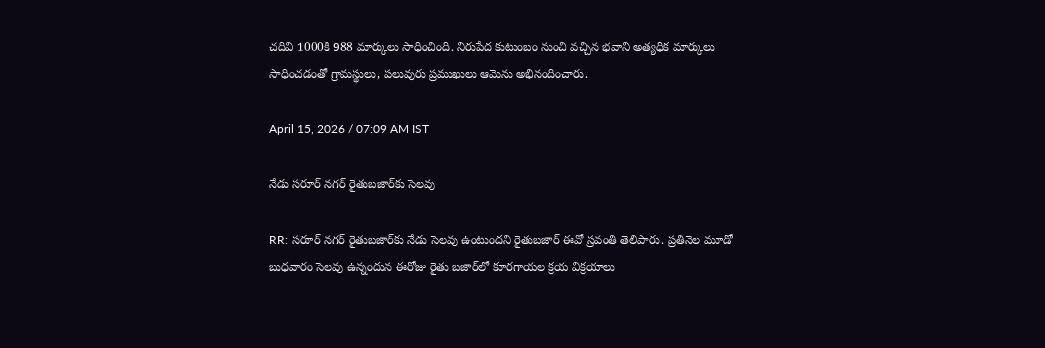చదివి 1000కి 988 మార్కులు సాధించింది. నిరుపేద కుటుంబం నుంచి వచ్చిన భవాని అత్యధిక మార్కులు సాధించడంతో గ్రామస్థులు, పలువురు ప్రముఖులు ఆమెను అభినందించారు.

April 15, 2026 / 07:09 AM IST

నేడు సరూర్ నగర్ రైతుబజార్‌కు సెలవు

RR: సరూర్ నగర్ రైతుబజార్‌కు నేడు సెలవు ఉంటుందని రైతుబజార్ ఈవో స్రవంతి తెలిపారు. ప్రతినెల మూడో బుధవారం సెలవు ఉన్నందున ఈరోజు రైతు బజార్‌లో కూరగాయల క్రయ విక్రయాలు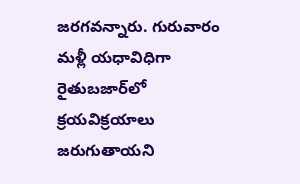జరగవన్నారు. గురువారం మళ్లీ యధావిధిగా రైతుబజార్‌లో క్రయవిక్రయాలు జరుగుతాయని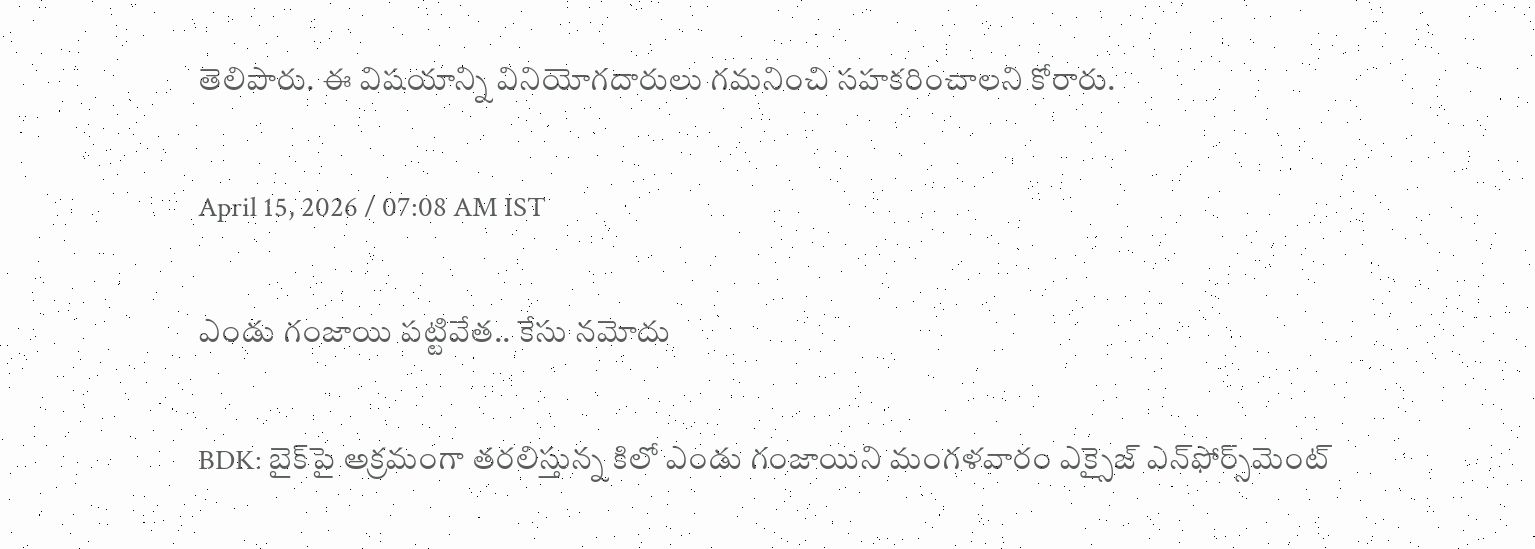తెలిపారు. ఈ విషయాన్ని వినియోగదారులు గమనించి సహకరించాలని కోరారు.

April 15, 2026 / 07:08 AM IST

ఎండు గంజాయి పట్టివేత.. కేసు నమోదు

BDK: బైక్‌పై అక్రమంగా తరలిస్తున్న కిలో ఎండు గంజాయిని మంగళవారం ఎక్సైజ్ ఎన్‌ఫోర్స్‌మెంట్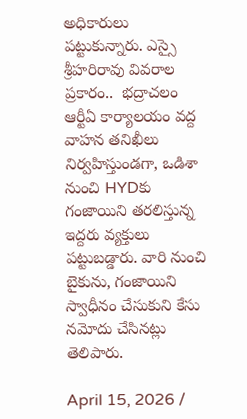అధికారులు పట్టుకున్నారు. ఎస్సై శ్రీహరిరావు వివరాల ప్రకారం..  భద్రాచలం ఆర్టీఏ కార్యాలయం వద్ద వాహన తనిఖీలు నిర్వహిస్తుండగా, ఒడిశా నుంచి HYDకు గంజాయిని తరలిస్తున్న ఇద్దరు వ్యక్తులు పట్టుబడ్డారు. వారి నుంచి బైకును, గంజాయిని స్వాధీనం చేసుకుని కేసు నమోదు చేసినట్లు తెలిపారు.

April 15, 2026 /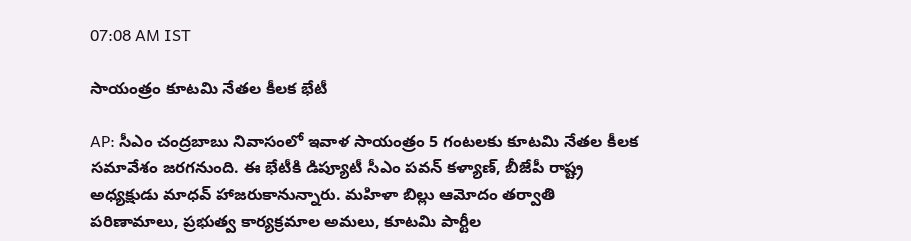07:08 AM IST

సాయంత్రం కూటమి నేతల కీలక భేటీ

AP: సీఎం చంద్రబాబు నివాసంలో ఇవాళ సాయంత్రం 5 గంటలకు కూటమి నేతల కీలక సమావేశం జరగనుంది. ఈ భేటీకి డిప్యూటీ సీఎం పవన్ కళ్యాణ్, బీజేపీ రాష్ట్ర అధ్యక్షుడు మాధవ్ హాజరుకానున్నారు. మహిళా బిల్లు ఆమోదం తర్వాతి పరిణామాలు, ప్రభుత్వ కార్యక్రమాల అమలు, కూటమి పార్టీల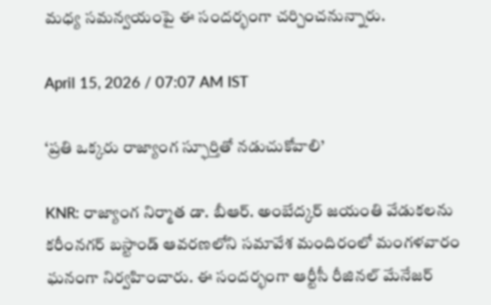మధ్య సమన్వయంపై ఈ సందర్భంగా చర్చించనున్నారు.

April 15, 2026 / 07:07 AM IST

‘ప్రతి ఒక్కరు రాజ్యాంగ స్ఫూర్తితో నడుచుకోవాలి’

KNR: రాజ్యాంగ నిర్మాత డా. బీఆర్. అంబేద్కర్ జయంతి వేడుకలను కరీంనగర్ బస్టాండ్ ఆవరణలోని సమావేశ మందిరంలో మంగళవారం ఘనంగా నిర్వహించారు. ఈ సందర్భంగా ఆర్టీసీ రీజినల్ మేనేజర్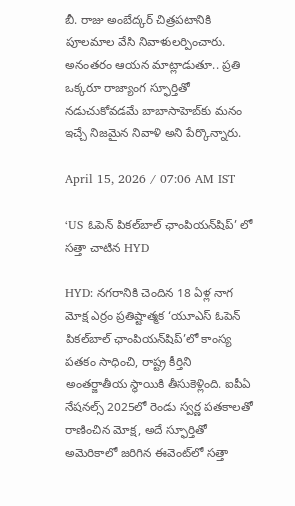బీ. రాజు అంబేద్కర్ చిత్రపటానికి పూలమాల వేసి నివాళులర్పించారు. అనంతరం ఆయన మాట్లాడుతూ.. ప్రతి ఒక్కరూ రాజ్యాంగ స్ఫూర్తితో నడుచుకోవడమే బాబాసాహెబ్‌కు మనం ఇచ్చే నిజమైన నివాళి అని పేర్కొన్నారు.

April 15, 2026 / 07:06 AM IST

‘US ఓపెన్ పికల్‌బాల్ ఛాంపియన్‌షిప్’ లో సత్తా చాటిన HYD

HYD: నగరానికి చెందిన 18 ఏళ్ల నాగ మోక్ష ఎర్రం ప్రతిష్టాత్మక ‘యూఎస్ ఓపెన్ పికల్‌బాల్ ఛాంపియన్‌షిప్’లో కాంస్య పతకం సాధించి, రాష్ట్ర కీర్తిని అంతర్జాతీయ స్థాయికి తీసుకెళ్లింది. ఐపీఏ నేషనల్స్ 2025లో రెండు స్వర్ణ పతకాలతో రాణించిన మోక్ష, అదే స్ఫూర్తితో అమెరికాలో జరిగిన ఈవెంట్‌లో సత్తా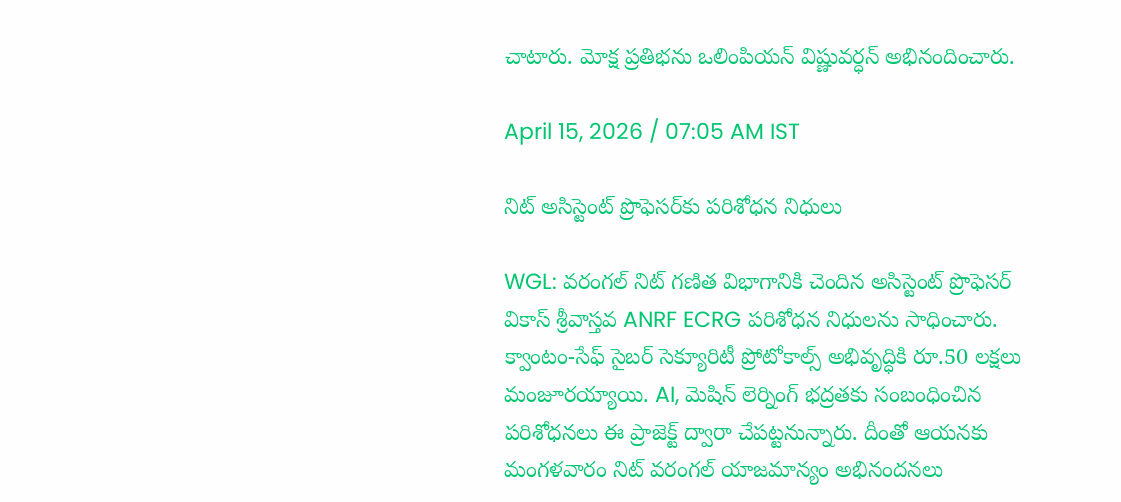చాటారు. మోక్ష ప్రతిభను ఒలింపియన్ విష్ణువర్ధన్ అభినందించారు.

April 15, 2026 / 07:05 AM IST

నిట్ అసిస్టెంట్ ప్రొఫెసర్‌కు పరిశోధన నిధులు

WGL: వరంగల్ నిట్ గణిత విభాగానికి చెందిన అసిస్టెంట్ ప్రొఫెసర్ వికాస్ శ్రీవాస్తవ ANRF ECRG పరిశోధన నిధులను సాధించారు. క్వాంటం-సేఫ్ సైబర్ సెక్యూరిటీ ప్రోటోకాల్స్ అభివృద్ధికి రూ.50 లక్షలు మంజూరయ్యాయి. AI, మెషిన్ లెర్నింగ్ భద్రతకు సంబంధించిన పరిశోధనలు ఈ ప్రాజెక్ట్ ద్వారా చేపట్టనున్నారు. దీంతో ఆయనకు మంగళవారం నిట్ వరంగల్ యాజమాన్యం అభినందనలు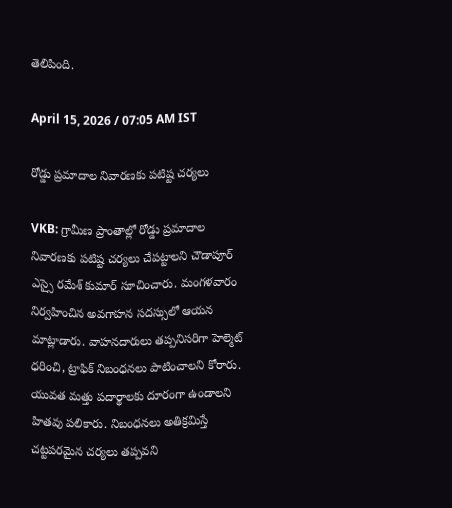తెలిపింది.

April 15, 2026 / 07:05 AM IST

రోడ్డు ప్రమాదాల నివారణకు పటిష్ట చర్యలు

VKB: గ్రామీణ ప్రాంతాల్లో రోడ్డు ప్రమాదాల నివారణకు పటిష్ట చర్యలు చేపట్టాలని చౌడాపూర్ ఎస్సై రమేశ్ కుమార్ సూచించారు. మంగళవారం నిర్వహించిన అవగాహన సదస్సులో ఆయన మాట్లాడారు. వాహనదారులు తప్పనిసరిగా హెల్మెట్ ధరించి, ట్రాఫిక్ నిబంధనలు పాటించాలని కోరారు. యువత మత్తు పదార్థాలకు దూరంగా ఉండాలని హితవు పలికారు. నిబంధనలు అతిక్రమిస్తే చట్టపరమైన చర్యలు తప్పవని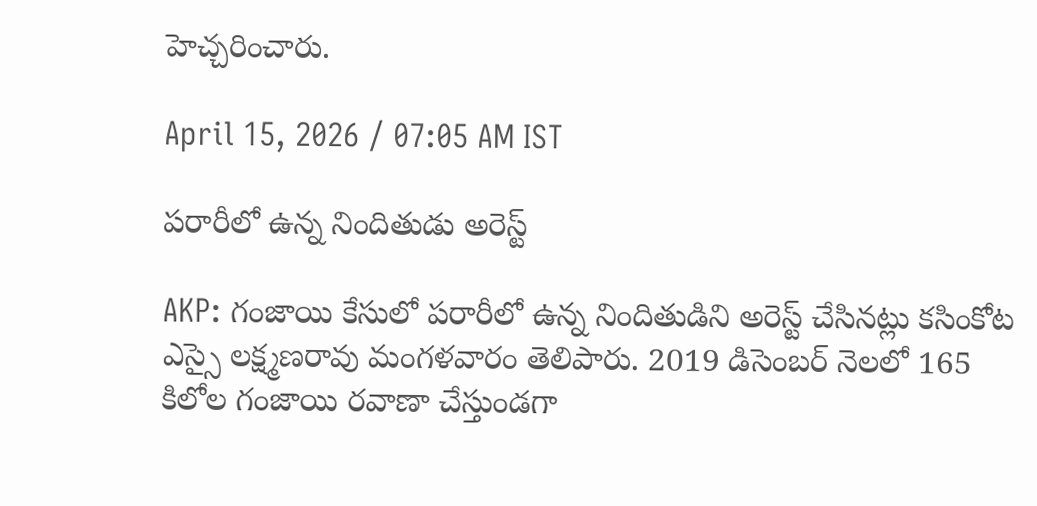హెచ్చరించారు.

April 15, 2026 / 07:05 AM IST

పరారీలో ఉన్న నిందితుడు అరెస్ట్

AKP: గంజాయి కేసులో పరారీలో ఉన్న నిందితుడిని అరెస్ట్ చేసినట్లు కసింకోట ఎస్సై లక్ష్మణరావు మంగళవారం తెలిపారు. 2019 డిసెంబర్ నెలలో 165 కిలోల గంజాయి రవాణా చేస్తుండగా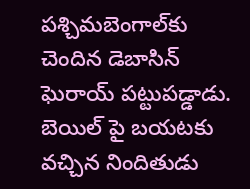పశ్చిమబెంగాల్‌కు చెందిన డెబాసిన్ ఘెరాయ్ పట్టుపడ్డాడు. బెయిల్ పై బయటకు వచ్చిన నిందితుడు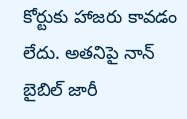కోర్టుకు హాజరు కావడం లేదు. అతనిపై నాన్ బైబిల్ జారీ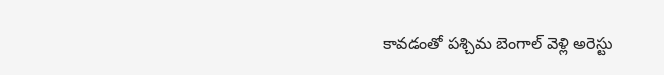కావడంతో పశ్చిమ బెంగాల్ వెళ్లి అరెస్టు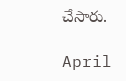చేసారు.

April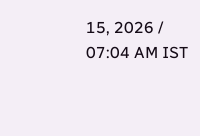15, 2026 / 07:04 AM IST